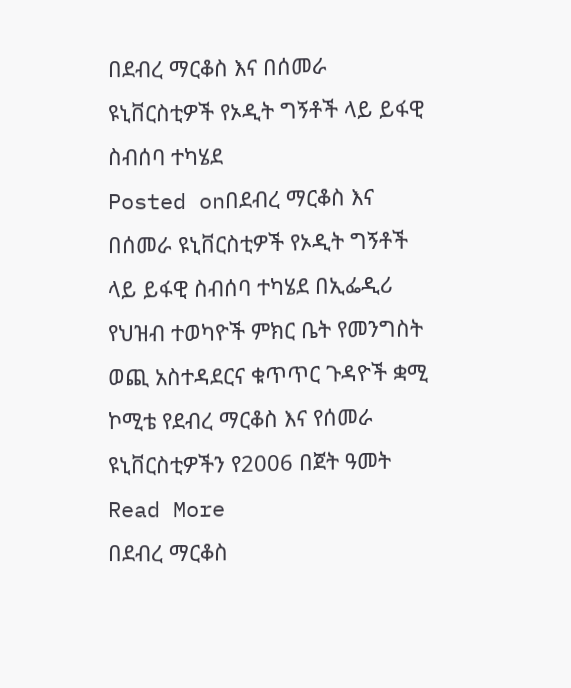በደብረ ማርቆስ እና በሰመራ ዩኒቨርስቲዎች የኦዲት ግኝቶች ላይ ይፋዊ ስብሰባ ተካሄደ
Posted onበደብረ ማርቆስ እና በሰመራ ዩኒቨርስቲዎች የኦዲት ግኝቶች ላይ ይፋዊ ስብሰባ ተካሄደ በኢፌዲሪ የህዝብ ተወካዮች ምክር ቤት የመንግስት ወጪ አስተዳደርና ቁጥጥር ጉዳዮች ቋሚ ኮሚቴ የደብረ ማርቆስ እና የሰመራ ዩኒቨርስቲዎችን የ2006 በጀት ዓመት Read More
በደብረ ማርቆስ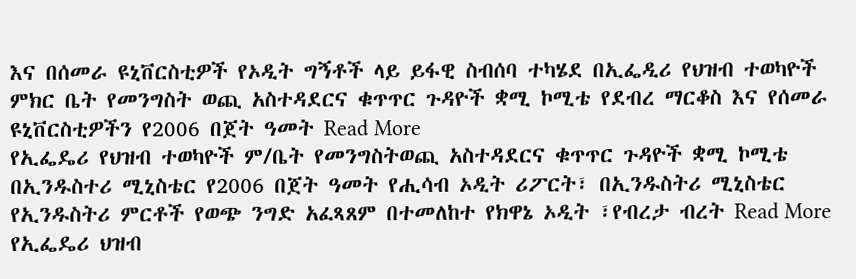እና በሰመራ ዩኒቨርስቲዎች የኦዲት ግኝቶች ላይ ይፋዊ ስብሰባ ተካሄደ በኢፌዲሪ የህዝብ ተወካዮች ምክር ቤት የመንግስት ወጪ አስተዳደርና ቁጥጥር ጉዳዮች ቋሚ ኮሚቴ የደብረ ማርቆስ እና የሰመራ ዩኒቨርስቲዎችን የ2006 በጀት ዓመት Read More
የኢፌዴሪ የህዝብ ተወካዮች ም/ቤት የመንግስትወጪ አስተዳደርና ቁጥጥር ጉዳዮች ቋሚ ኮሚቴ በኢንዱስተሪ ሚኒስቴር የ2006 በጀት ዓመት የሒሳብ ኦዲት ሪፖርት፣ በኢንዱስትሪ ሚኒስቴር የኢንዱስትሪ ምርቶች የወጭ ንግድ አፈጻጸም በተመለከተ የክዋኔ ኦዲት ፣የብረታ ብረት Read More
የኢፌዴሪ ህዝብ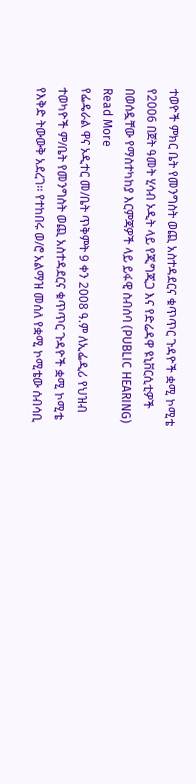ተወዮች ምክር ቤት የመንግስት ወጪ አስተዳደርና ቁጥጥር ጉዳዮች ቋሚ ኮሚቴ የ2006 በጀት ዓመት ሂሳብ ኦዲት ላይ የጂግጂጋ እና የድሬዳዋ ዩኒቨርሲቲዎች በወሰዷቸው የማስተካከያ እርምጃዎች ላይ ይፋዊ ስብሰባ (PUBLIC HEARING) Read More
የፌዴራል ዋና ኦዲተር መ/ቤት ጥቅምት 9 ቀን 2008 ዓ.ም ለኢፌዲሪ የህዝብ ተወካዮች ም/ቤት የመንግስት ወጪ አስተዳደርና ቁጥጥር ጉዳዮች ቋሚ ኮሚቴ የእቅድ ትውውቅ አደረገ፡፡ የተከበሩ ወ/ሮ አልማዝ መሰለ የቋሚ ኮሚቴው ሰብሳቢ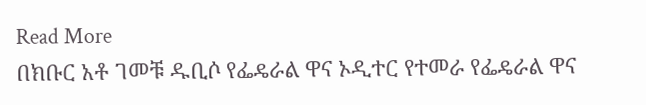Read More
በክቡር አቶ ገመቹ ዱቢሶ የፌዴራል ዋና ኦዲተር የተመራ የፌዴራል ዋና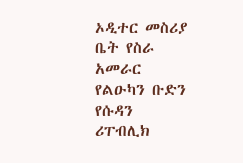ኦዲተር መስሪያ ቤት የስራ አመራር የልዑካን ቡድን የሱዳን ሪፐብሊክ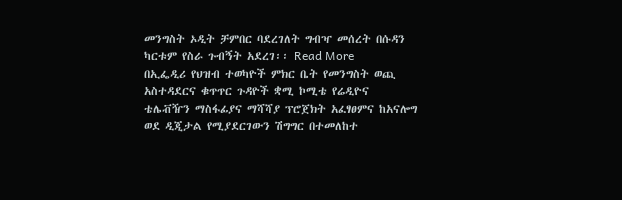መንግስት ኦዲት ቻምበር ባደረገለት ግብዣ መሰረት በሱዳን ካርቱም የስራ ጉብኝት አደረገ፡፡ Read More
በኢፌዲሪ የህዝብ ተወካዮች ምክር ቤት የመንግስት ወጪ አስተዳደርና ቁጥጥር ጉዳዮች ቋሚ ኮሚቴ የሬዲዮና ቴሌቭዥን ማስፋፊያና ማሻሻያ ፕሮጀክት አፈፃፀምና ከአናሎግ ወደ ዲጂታል የሚያደርገውን ሽግግር በተመለከተ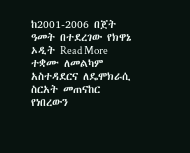ከ2001-2006 በጀት ዓመት በተደረገው የክዋኔ ኦዲት Read More
ተቋሙ ለመልካም አስተዳደርና ለዴሞክራሲ ስርአት መጠናከር የነበረውን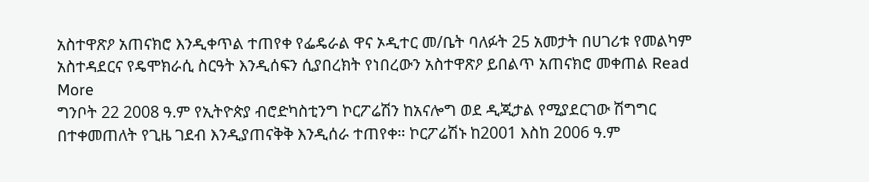አስተዋጽዖ አጠናክሮ እንዲቀጥል ተጠየቀ የፌዴራል ዋና ኦዲተር መ/ቤት ባለፉት 25 አመታት በሀገሪቱ የመልካም አስተዳደርና የዴሞክራሲ ስርዓት እንዲሰፍን ሲያበረክት የነበረውን አስተዋጽዖ ይበልጥ አጠናክሮ መቀጠል Read More
ግንቦት 22 2008 ዓ.ም የኢትዮጵያ ብሮድካስቲንግ ኮርፖሬሽን ከአናሎግ ወደ ዲጂታል የሚያደርገው ሽግግር በተቀመጠለት የጊዜ ገደብ እንዲያጠናቅቅ እንዲሰራ ተጠየቀ። ኮርፖሬሽኑ ከ2001 እስከ 2006 ዓ.ም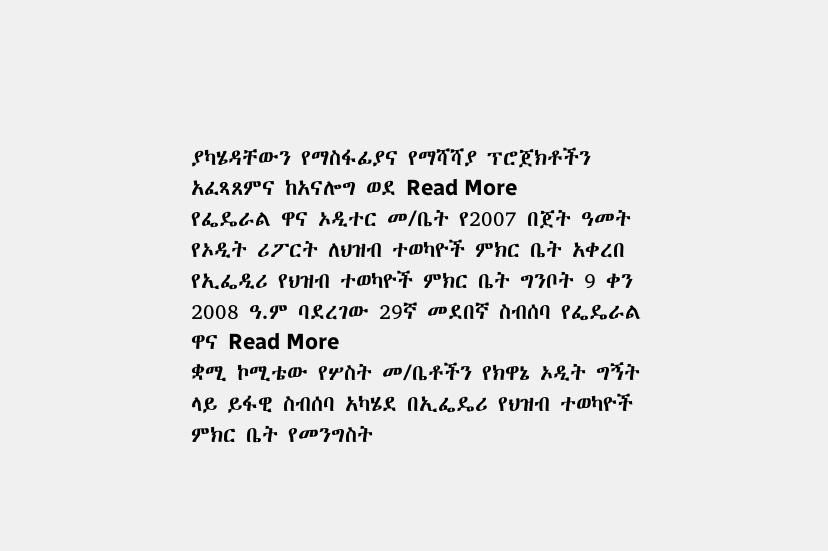ያካሄዳቸውን የማስፋፊያና የማሻሻያ ፕሮጀክቶችን አፈጻጸምና ከአናሎግ ወደ Read More
የፌዴራል ዋና ኦዲተር መ/ቤት የ2007 በጀት ዓመት የኦዲት ሪፖርት ለህዝብ ተወካዮች ምክር ቤት አቀረበ የኢፌዲሪ የህዝብ ተወካዮች ምክር ቤት ግንቦት 9 ቀን 2008 ዓ.ም ባደረገው 29ኛ መደበኛ ስብሰባ የፌዴራል ዋና Read More
ቋሚ ኮሚቴው የሦስት መ/ቤቶችን የክዋኔ ኦዲት ግኝት ላይ ይፋዊ ስብሰባ አካሄደ በኢፌዴሪ የህዝብ ተወካዮች ምክር ቤት የመንግስት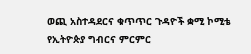ወጪ አስተዳደርና ቁጥጥር ጉዳዮች ቋሚ ኮሚቴ የኢትዮጵያ ግብርና ምርምር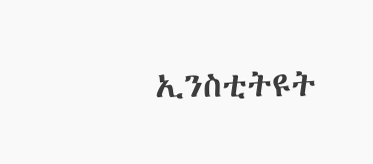ኢንስቲትዩት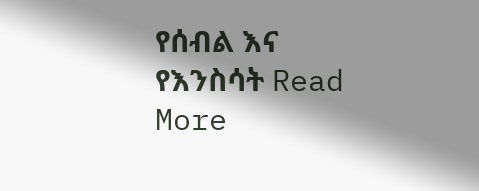የሰብል እና የእንስሳት Read More